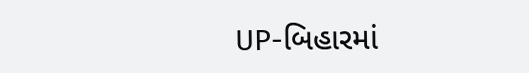UP-બિહારમાં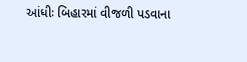આંધીઃ બિહારમાં વીજળી પડવાના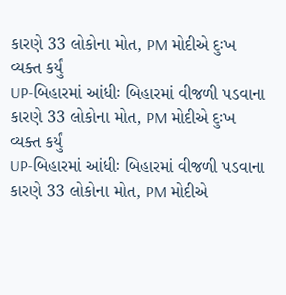કારણે 33 લોકોના મોત, PM મોદીએ દુઃખ વ્યક્ત કર્યું
UP-બિહારમાં આંધીઃ બિહારમાં વીજળી પડવાના કારણે 33 લોકોના મોત, PM મોદીએ દુઃખ વ્યક્ત કર્યું
UP-બિહારમાં આંધીઃ બિહારમાં વીજળી પડવાના કારણે 33 લોકોના મોત, PM મોદીએ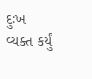દુઃખ વ્યક્ત કર્યું